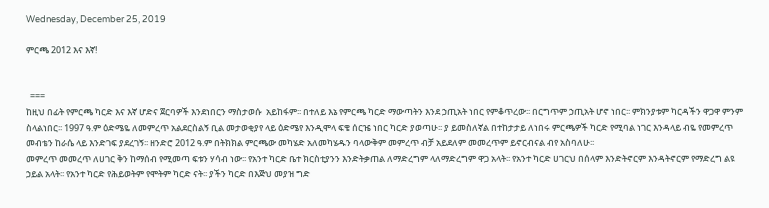Wednesday, December 25, 2019

ምርጫ 2012 እና እኛ!


  ===
ከዚህ በፊት የምርጫ ካርድ እና እኛ ሆድና ጀርባዎች እንደነበርን ማስታወሱ  አይከፋም፡፡ በተለይ እኔ የምርጫ ካርድ ማውጣትን እንደ ኃጢአት ነበር የምቆጥረው፡፡ በርግጥም ኃጢአት ሆኖ ነበር፡፡ ምክንያቱም ካርዳችን ዋጋዋ ምንም ስላልነበር፡፡ 1997 ዓ.ም ዕድሜዬ ለመምረጥ አልደርስልኝ ቢል መታወቂያየ ላይ ዕድሜየ እንዲሞላ ፍቄ ሰርዤ ነበር ካርድ ያወጣሁ፡፡ ያ ይመስለኛል በተከታታይ ለነበሩ ምርጫዎች ካርድ የሚባል ነገር እንዳላይ ብዬ የመምረጥ መብቴን ከራሴ ላይ እንድገፍ ያደረገኝ፡፡ ዘንድሮ 2012 ዓ.ም በትክክል ምርጫው መካሄድ አለመካሄዱን ባላውቅም መምረጥ ብቻ አይደለም መመረጥም ይኖርብናል ብየ አስባለሁ፡፡
መምረጥ መመረጥ ለሀገር ቅን ከማሰብ የሚመጣ ፍቱን ሃሳብ ነው፡፡ የአንተ ካርድ ቤተ ክርስቲያንን እንድትቃጠል ለማድረግም ላለማድረግም ዋጋ አላት፡፡ የአንተ ካርድ ሀገርህ በሰላም እንድትኖርም እንዳትኖርም የማድረግ ልዩ ኃይል አላት፡፡ የአንተ ካርድ የሕይወትም የሞትም ካርድ ናት፡፡ ያችን ካርድ በእጅህ መያዝ ግድ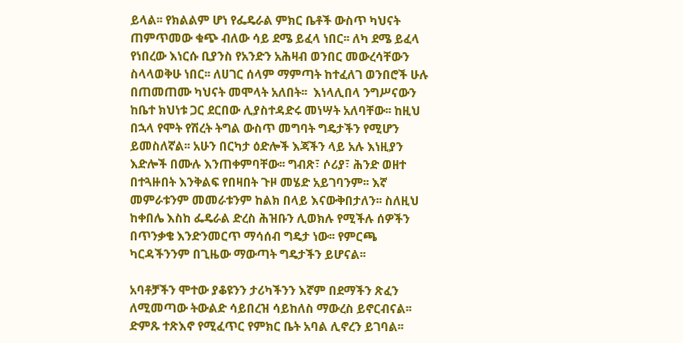ይላል፡፡ የክልልም ሆነ የፌዴራል ምክር ቤቶች ውስጥ ካህናት ጠምጥመው ቁጭ ብለው ሳይ ደሜ ይፈላ ነበር፡፡ ለካ ደሜ ይፈላ የነበረው እነርሱ ቢያንስ የአንድን አሕዛብ ወንበር መውረሳቸውን ስላላወቅሁ ነበር፡፡ ለሀገር ሰላም ማምጣት ከተፈለገ ወንበሮች ሁሉ  በጠመጠሙ ካህናት መሞላት አለበት፡፡  እነላሊበላ ንግሥናውን ከቤተ ክህነቱ ጋር ደርበው ሊያስተዳድሩ መነሣት አለባቸው፡፡ ከዚህ በኋላ የሞት የሽረት ትግል ውስጥ መግባት ግዴታችን የሚሆን ይመስለኛል፡፡ አሁን በርካታ ዕድሎች እጃችን ላይ አሉ እነዚያን እድሎች በሙሉ እንጠቀምባቸው፡፡ ግብጽ፣ ሶሪያ፣ ሕንድ ወዘተ በተጓዙበት እንቅልፍ የበዛበት ጉዞ መሄድ አይገባንም፡፡ እኛ መምራቱንም መመራቱንም ከልክ በላይ እናውቅበታለን፡፡ ስለዚህ ከቀበሌ እስከ ፌዴራል ድረስ ሕዝቡን ሊወክሉ የሚችሉ ሰዎችን በጥንቃቄ እንድንመርጥ ማሳሰብ ግዴታ ነው፡፡ የምርጫ ካርዳችንንም በጊዜው ማውጣት ግዴታችን ይሆናል፡፡

አባቶቻችን ሞተው ያቆዩንን ታሪካችንን እኛም በደማችን ጽፈን ለሚመጣው ትውልድ ሳይበረዝ ሳይከለስ ማውረስ ይኖርብናል፡፡ ድምጹ ተጽእኖ የሚፈጥር የምክር ቤት አባል ሊኖረን ይገባል፡፡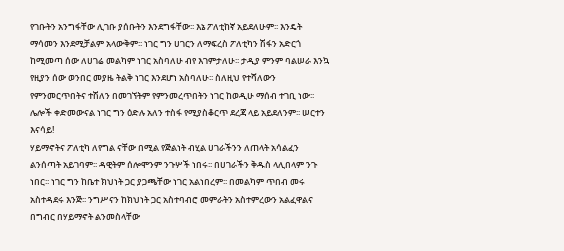የገቡትን አንግፋቸው ሊገቡ ያሰቡትን እንደግፋቸው፡፡ እኔ ፖለቲከኛ አይደለሁም፡፡ እንዴት ማሳመን እንደሚቻልም አላውቅም፡፡ ነገር ግን ሀገርን ለማፍረስ ፖለቲካን ሽፋን አድርጎ ከሚመጣ ሰው ለሀገሬ መልካም ነገር አስባለሁ ብየ እገምታለሁ፡፡ ታዲያ ምንም ባልሠራ እንኳ የዚያን ሰው ወንበር መያዜ ትልቅ ነገር እንደሆነ አስባለሁ፡፡ ስለዚህ የተሻለውን የምንመርጥበትና ተሽለን በመገኘትም የምንመረጥበትን ነገር ከወዲሁ ማሰብ ተገቢ ነው፡፡ ሌሎች ቀድመውናል ነገር ግን ዕድሉ አለን ተስፋ የሚያስቆርጥ ደረጃ ላይ አይደለንም፡፡ ሠርተን እናሳይ!
ሃይማኖትና ፖለቲካ ለየግል ናቸው በሚል የጅልነት ብሂል ሀገራችንን ለጠላት አሳልፈን ልንሰጣት አይገባም፡፡ ዳዊትም ሰሎሞንም ንጉሦች ነበሩ፡፡ በሀገራችን ቅዱስ ላሊበላም ንጉ ነበር፡፡ ነገር ግን ከቤተ ክህነት ጋር ያጋጫቸው ነገር አልነበረም፡፡ በመልካም ጥበብ መሩ አስተዳደሩ እንጅ፡፡ ንግሥናን ከክህነት ጋር አስተባብሮ መምራትን አስተምረውን አልፈዋልና በግብር በሃይማኖት ልንመስላቸው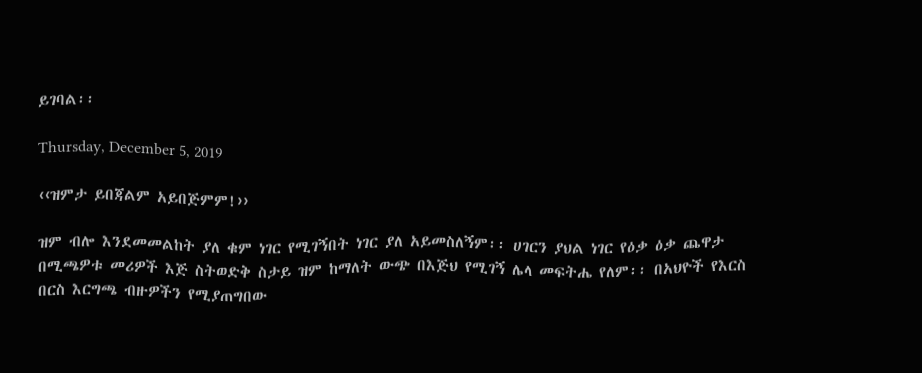ይገባል፡፡

Thursday, December 5, 2019

‹‹ዝምታ ይበጃልም አይበጅምም!››

ዝም ብሎ እንደመመልከት ያለ ቁም ነገር የሚገኝበት ነገር ያለ አይመስለኝም፡፡ ሀገርን ያህል ነገር የዕቃ ዕቃ ጨዋታ በሚጫዎቱ መሪዎች እጅ ስትወድቅ ስታይ ዝም ከማለት ውጭ በእጅህ የሚገኝ ሌላ መፍትሔ የለም፡፡ በአህዮች የእርስ በርስ እርግጫ ብዙዎችን የሚያጠግበው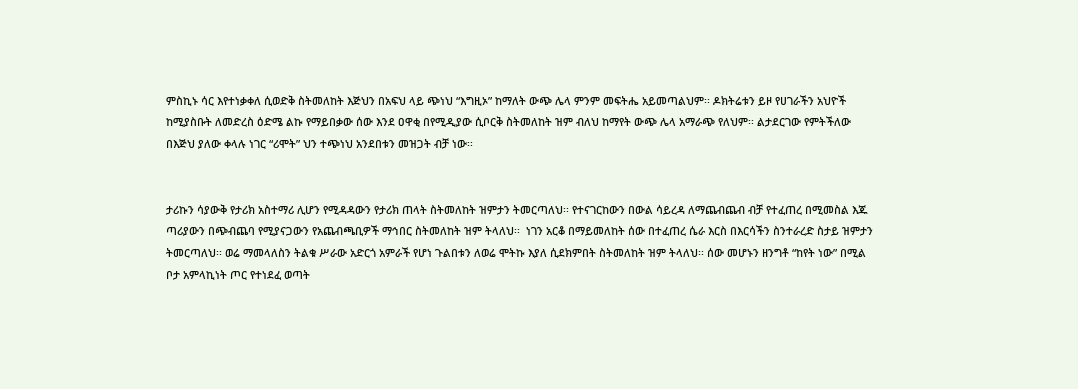ምስኪኑ ሳር እየተነቃቀለ ሲወድቅ ስትመለከት እጅህን በአፍህ ላይ ጭነህ “እግዚኦ” ከማለት ውጭ ሌላ ምንም መፍትሔ አይመጣልህም፡፡ ዶክትሬቱን ይዞ የሀገራችን አህዮች ከሚያስቡት ለመድረስ ዕድሜ ልኩ የማይበቃው ሰው እንደ ዐዋቂ በየሚዲያው ሲቦርቅ ስትመለከት ዝም ብለህ ከማየት ውጭ ሌላ አማራጭ የለህም፡፡ ልታደርገው የምትችለው በእጅህ ያለው ቀላሉ ነገር “ሪሞት” ህን ተጭነህ አንደበቱን መዝጋት ብቻ ነው፡፡


ታሪኩን ሳያውቅ የታሪክ አስተማሪ ሊሆን የሚዳዳውን የታሪክ ጠላት ስትመለከት ዝምታን ትመርጣለህ፡፡ የተናገርከውን በውል ሳይረዳ ለማጨብጨብ ብቻ የተፈጠረ በሚመስል እጁ ጣሪያውን በጭብጨባ የሚያናጋውን የአጨብጫቢዎች ማኅበር ስትመለከት ዝም ትላለህ፡፡  ነገን አርቆ በማይመለከት ሰው በተፈጠረ ሴራ እርስ በእርሳችን ስንተራረድ ስታይ ዝምታን ትመርጣለህ፡፡ ወሬ ማመላለስን ትልቁ ሥራው አድርጎ አምራች የሆነ ጉልበቱን ለወሬ ሞትኩ እያለ ሲደክምበት ስትመለከት ዝም ትላለህ፡፡ ሰው መሆኑን ዘንግቶ “ከየት ነው” በሚል ቦታ አምላኪነት ጦር የተነደፈ ወጣት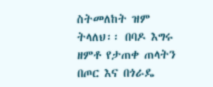ስትመለከት ዝም ትላለህ፡፡ በባዶ እግሩ ዘምቶ የታጠቀ ጠላትን በጦር እና በጎራዴ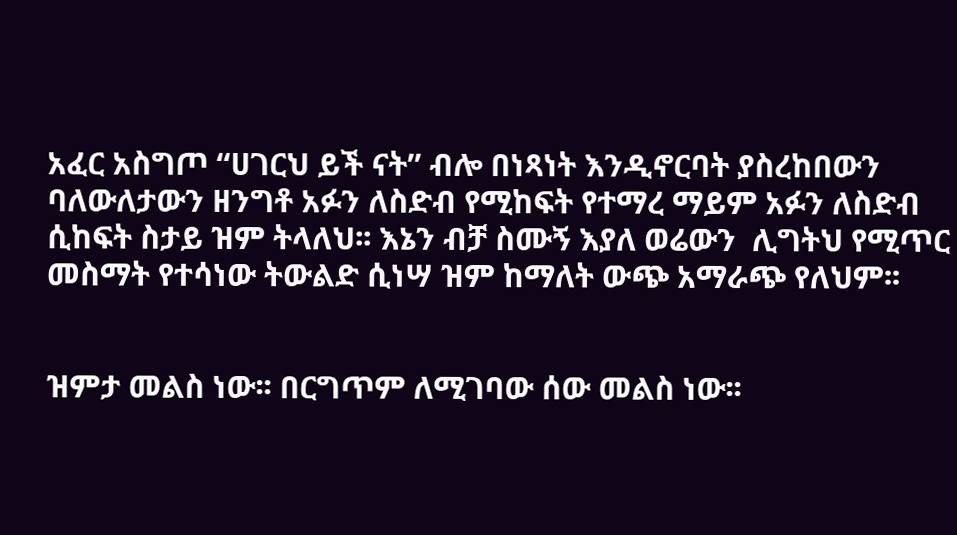አፈር አስግጦ “ሀገርህ ይች ናት” ብሎ በነጻነት እንዲኖርባት ያስረከበውን ባለውለታውን ዘንግቶ አፉን ለስድብ የሚከፍት የተማረ ማይም አፉን ለስድብ ሲከፍት ስታይ ዝም ትላለህ፡፡ እኔን ብቻ ስሙኝ እያለ ወሬውን  ሊግትህ የሚጥር መስማት የተሳነው ትውልድ ሲነሣ ዝም ከማለት ውጭ አማራጭ የለህም፡፡


ዝምታ መልስ ነው፡፡ በርግጥም ለሚገባው ሰው መልስ ነው፡፡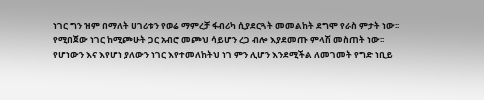ነገር ግን ዝም በማለት ሀገሪቱን የወሬ ማምረቻ ፋብሪካ ሲያደርጓት መመልከት ደግሞ የራስ ምታት ነው፡፡ የሚበጀው ነገር ከሚጮሁት ጋር አብሮ መጮህ ሳይሆን ረጋ ብሎ እያደመጡ ምላሽ መስጠት ነው፡፡ የሆነውን እና እየሆነ ያለውን ነገር እየተመለከትህ ነገ ምን ሊሆን እንደሚችል ለመገመት የግድ ነቢይ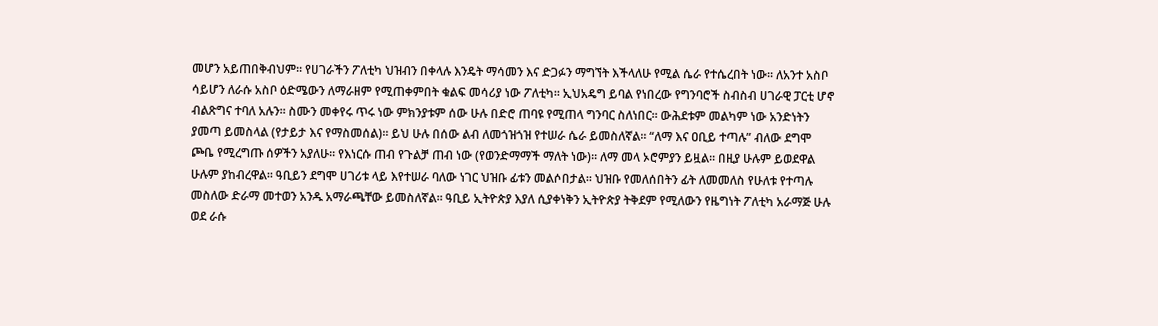መሆን አይጠበቅብህም፡፡ የሀገራችን ፖለቲካ ህዝብን በቀላሉ እንዴት ማሳመን እና ድጋፉን ማግኘት እችላለሁ የሚል ሴራ የተሴረበት ነው፡፡ ለአንተ አስቦ ሳይሆን ለራሱ አስቦ ዕድሜውን ለማራዘም የሚጠቀምበት ቁልፍ መሳሪያ ነው ፖለቲካ፡፡ ኢህአዴግ ይባል የነበረው የግንባሮች ስብስብ ሀገራዊ ፓርቲ ሆኖ ብልጽግና ተባለ አሉን፡፡ ስሙን መቀየሩ ጥሩ ነው ምክንያቱም ሰው ሁሉ በድሮ ጠባዩ የሚጠላ ግንባር ስለነበር፡፡ ውሕደቱም መልካም ነው አንድነትን ያመጣ ይመስላል (የታይታ እና የማስመሰል)፡፡ ይህ ሁሉ በሰው ልብ ለመጎዝጎዝ የተሠራ ሴራ ይመስለኛል፡፡ “ለማ እና ዐቢይ ተጣሉ” ብለው ደግሞ ጮቤ የሚረግጡ ሰዎችን አያለሁ፡፡ የእነርሱ ጠብ የጉልቻ ጠብ ነው (የወንድማማች ማለት ነው)፡፡ ለማ መላ ኦሮምያን ይዟል፡፡ በዚያ ሁሉም ይወደዋል ሁሉም ያከብረዋል፡፡ ዓቢይን ደግሞ ሀገሪቱ ላይ እየተሠራ ባለው ነገር ህዝቡ ፊቱን መልሶበታል፡፡ ህዝቡ የመለሰበትን ፊት ለመመለስ የሁለቱ የተጣሉ መስለው ድራማ መተወን አንዱ አማራጫቸው ይመስለኛል፡፡ ዓቢይ ኢትዮጵያ እያለ ሲያቀነቅን ኢትዮጵያ ትቅደም የሚለውን የዜግነት ፖለቲካ አራማጅ ሁሉ ወደ ራሱ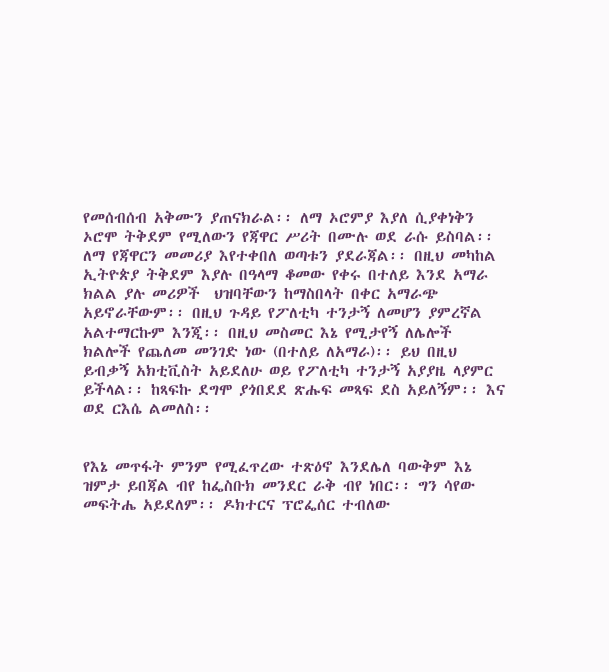የመሰብሰብ አቅሙን ያጠናክራል፡፡ ለማ ኦሮምያ እያለ ሲያቀነቅን ኦሮሞ ትቅደም የሚለውን የጃዋር ሥሪት በሙሉ ወደ ራሱ ይስባል፡፡ ለማ የጃዋርን መመሪያ እየተቀበለ ወጣቱን ያደራጃል፡፡ በዚህ መካከል ኢትዮጵያ ትቅደም እያሉ በዓላማ ቆመው የቀሩ በተለይ እንደ አማራ ክልል ያሉ መሪዎች  ህዝባቸውን ከማስበላት በቀር አማራጭ አይኖራቸውም፡፡ በዚህ ጉዳይ የፖለቲካ ተንታኝ ለመሆን ያምረኛል አልተማርኩም እንጂ፡፡ በዚህ መስመር እኔ የሚታየኝ ለሌሎች ክልሎች የጨለመ መንገድ ነው (በተለይ ለአማራ)፡፡ ይህ በዚህ ይብቃኝ አክቲቪስት አይደለሁ ወይ የፖለቲካ ተንታኝ አያያዜ ላያምር ይችላል፡፡ ከጻፍኩ ደግሞ ያጎበደደ ጽሑፍ መጻፍ ደስ አይለኝም፡፡ እና ወደ ርእሴ ልመለስ፡፡


የእኔ መጥፋት ምንም የሚፈጥረው ተጽዕኖ እንደሌለ ባውቅም እኔ ዝምታ ይበጃል ብየ ከፌስቡክ መንደር ራቅ ብየ ነበር፡፡ ግን ሳየው መፍትሔ አይደለም፡፡ ዶክተርና ፕሮፌሰር ተብለው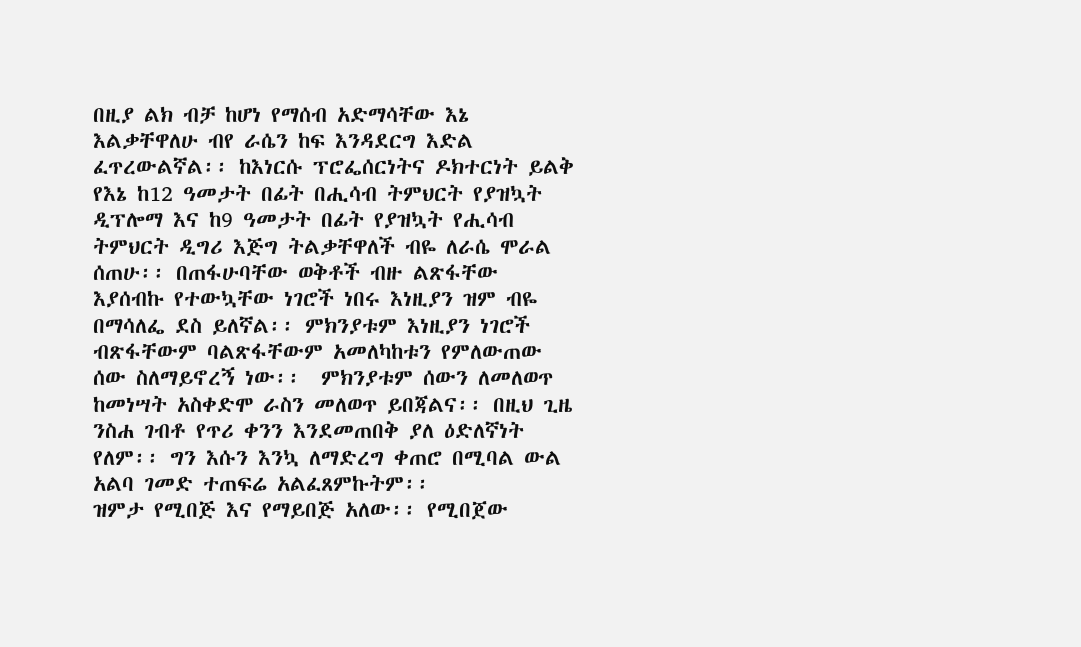በዚያ ልክ ብቻ ከሆነ የማሰብ አድማሳቸው እኔ እልቃቸዋለሁ ብየ ራሴን ከፍ እንዳደርግ እድል ፈጥረውልኛል፡፡ ከእነርሱ ፕሮፌሰርነትና ዶክተርነት ይልቅ የእኔ ከ12 ዓመታት በፊት በሒሳብ ትምህርት የያዝኳት ዲፕሎማ እና ከ9 ዓመታት በፊት የያዝኳት የሒሳብ ትምህርት ዲግሪ እጅግ ትልቃቸዋለች ብዬ ለራሴ ሞራል ሰጠሁ፡፡ በጠፋሁባቸው ወቅቶች ብዙ ልጽፋቸው እያሰብኩ የተውኳቸው ነገሮች ነበሩ እነዚያን ዝም ብዬ በማሳለፌ ደስ ይለኛል፡፡ ምክንያቱም እነዚያን ነገሮች ብጽፋቸውም ባልጽፋቸውም አመለካከቱን የምለውጠው ሰው ስለማይኖረኝ ነው፡፡  ምክንያቱም ሰውን ለመለወጥ ከመነሣት አስቀድሞ ራስን መለወጥ ይበጃልና፡፡ በዚህ ጊዜ ንስሐ ገብቶ የጥሪ ቀንን እንደመጠበቅ ያለ ዕድለኛነት የለም፡፡ ግን እሱን እንኳ ለማድረግ ቀጠሮ በሚባል ውል አልባ ገመድ ተጠፍሬ አልፈጸምኩትም፡፡
ዝምታ የሚበጅ እና የማይበጅ አለው፡፡ የሚበጀው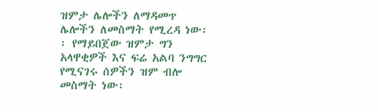ዝምታ ሌሎችን ለማዳመጥ ሌሎችን ለመስማት የሚረዳ ነው፡፡ የማይበጀው ዝምታ ግን አላዋቂዎች እና ፍሬ አልባ ንግግር የሚናገሩ ሰዎችን ዝም ብሎ መስማት ነው፡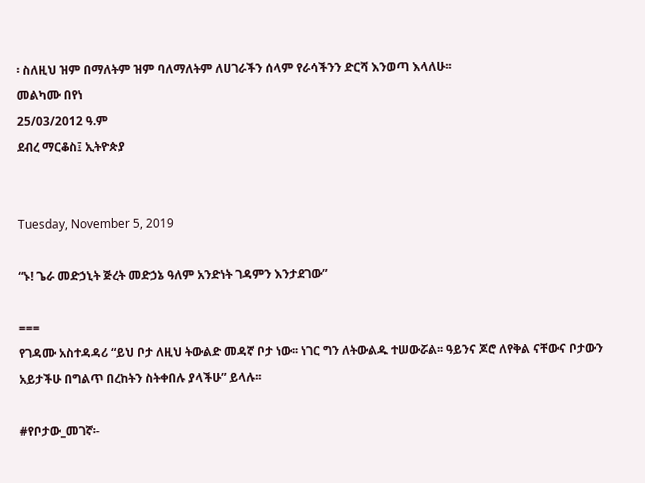፡ ስለዚህ ዝም በማለትም ዝም ባለማለትም ለሀገራችን ሰላም የራሳችንን ድርሻ እንወጣ እላለሁ፡፡
መልካሙ በየነ
25/03/2012 ዓ.ም
ደብረ ማርቆስ፤ ኢትዮጵያ


Tuesday, November 5, 2019

“ኑ! ጌራ መድኃኒት ጅረት መድኃኔ ዓለም አንድነት ገዳምን እንታደገው”

===
የገዳሙ አስተዳዳሪ “ይህ ቦታ ለዚህ ትውልድ መዳኛ ቦታ ነው፡፡ ነገር ግን ለትውልዱ ተሠውሯል፡፡ ዓይንና ጆሮ ለየቅል ናቸውና ቦታውን አይታችሁ በግልጥ በረከትን ስትቀበሉ ያላችሁ” ይላሉ፡፡

#የቦታው_መገኛ፡-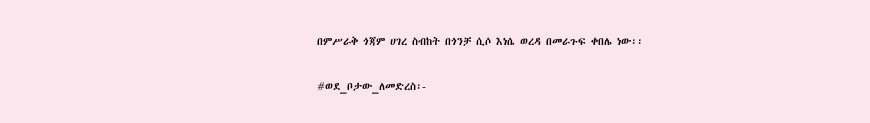በምሥራቅ ጎጃም ሀገረ ስብከት በጎንቻ ሲሶ እነሴ ወረዳ በመራጉፍ ቀበሌ ነው፡፡

#ወደ_ቦታው_ለመድረስ፡-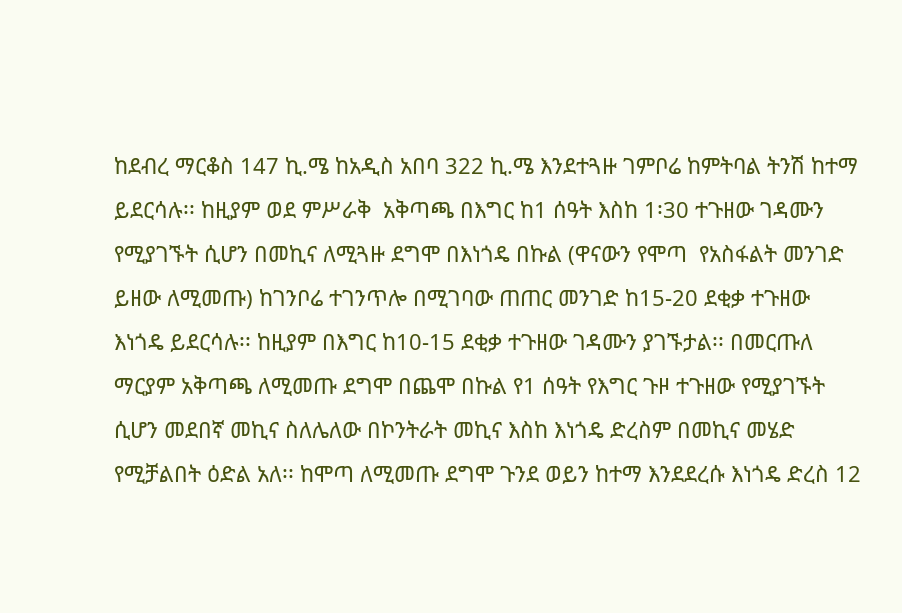ከደብረ ማርቆስ 147 ኪ.ሜ ከአዲስ አበባ 322 ኪ.ሜ እንደተጓዙ ገምቦሬ ከምትባል ትንሽ ከተማ ይደርሳሉ፡፡ ከዚያም ወደ ምሥራቅ  አቅጣጫ በእግር ከ1 ሰዓት እስከ 1፡30 ተጉዘው ገዳሙን የሚያገኙት ሲሆን በመኪና ለሚጓዙ ደግሞ በእነጎዴ በኩል (ዋናውን የሞጣ  የአስፋልት መንገድ ይዘው ለሚመጡ) ከገንቦሬ ተገንጥሎ በሚገባው ጠጠር መንገድ ከ15-20 ደቂቃ ተጉዘው እነጎዴ ይደርሳሉ፡፡ ከዚያም በእግር ከ10-15 ደቂቃ ተጉዘው ገዳሙን ያገኙታል፡፡ በመርጡለ ማርያም አቅጣጫ ለሚመጡ ደግሞ በጨሞ በኩል የ1 ሰዓት የእግር ጉዞ ተጉዘው የሚያገኙት ሲሆን መደበኛ መኪና ስለሌለው በኮንትራት መኪና እስከ እነጎዴ ድረስም በመኪና መሄድ የሚቻልበት ዕድል አለ፡፡ ከሞጣ ለሚመጡ ደግሞ ጉንደ ወይን ከተማ እንደደረሱ እነጎዴ ድረስ 12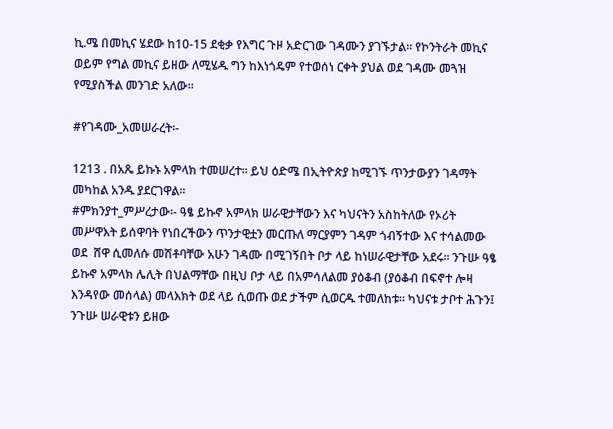ኪ.ሜ በመኪና ሄደው ከ10-15 ደቂቃ የእግር ጉዞ አድርገው ገዳሙን ያገኙታል፡፡ የኮንትራት መኪና ወይም የግል መኪና ይዘው ለሚሄዱ ግን ከእነጎዴም የተወሰነ ርቀት ያህል ወደ ገዳሙ መጓዝ የሚያስችል መንገድ አለው፡፡

#የገዳሙ_አመሠራረት፡-

1213 . በአጼ ይኩኑ አምላክ ተመሠረተ፡፡ ይህ ዕድሜ በኢትዮጵያ ከሚገኙ ጥንታውያን ገዳማት መካከል አንዱ ያደርገዋል፡፡
#ምክንያተ_ምሥረታው፡- ዓፄ ይኩኖ አምላክ ሠራዊታቸውን እና ካህናትን አስከትለው የኦሪት መሥዋእት ይሰዋባት የነበረችውን ጥንታዊቷን መርጡለ ማርያምን ገዳም ጎብኝተው እና ተሳልመው ወደ  ሸዋ ሲመለሱ መሽቶባቸው አሁን ገዳሙ በሚገኝበት ቦታ ላይ ከነሠራዊታቸው አደሩ፡፡ ንጉሡ ዓፄ ይኩኖ አምላክ ሌሊት በህልማቸው በዚህ ቦታ ላይ በአምሳለልመ ያዕቆብ (ያዕቆብ በፍኖተ ሎዛ እንዳየው መሰላል) መላእክት ወደ ላይ ሲወጡ ወደ ታችም ሲወርዱ ተመለከቱ፡፡ ካህናቱ ታቦተ ሕጉን፤ ንጉሡ ሠራዊቱን ይዘው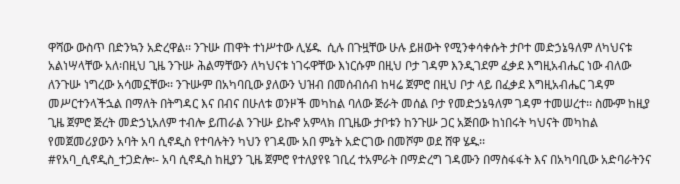ዋሻው ውስጥ በድንኳን አድረዋል፡፡ ንጉሡ ጠዋት ተነሥተው ሊሄዱ  ሲሉ በጉዟቸው ሁሉ ይዘውት የሚንቀሳቀሱት ታቦተ መድኃኔዓለም ለካህናቱ አልነሣላቸው አለ፡በዚህ ጊዜ ንጉሡ ሕልማቸውን ለካህናቱ ነገሩዋቸው እነርሱም በዚህ ቦታ ገዳም እንዲገደም ፈቃደ እግዚአብሔር ነው ብለው ለንጉሡ ነግረው አሳመኗቸው፡፡ ንጉሡም በአካባቢው ያለውን ህዝብ በመሰብሰብ ከዛሬ ጀምሮ በዚህ ቦታ ላይ በፈቃደ እግዚአብሔር ገዳም መሥርተንላችኋል በማለት በትግዳር እና በብና በሁለቱ ወንዞች መካከል ባለው ጅራት መሰል ቦታ የመድኃኔዓለም ገዳም ተመሠረተ፡፡ ስሙም ከዚያ ጊዜ ጀምሮ ጅረት መድኃኒአለም ተብሎ ይጠራል ንጉሡ ይኩኖ አምላክ በጊዜው ታቦቱን ከንጉሡ ጋር አጅበው ከነበሩት ካህናት መካከል የመጀመሪያውን አባት አባ ሲኖዲስ የተባሉትን ካህን የገዳሙ አበ ምኔት አድርገው በመሾም ወደ ሸዋ ሄዱ፡፡
#የአባ_ሲኖዲስ_ተጋድሎ፡- አባ ሲኖዲስ ከዚያን ጊዜ ጀምሮ የተለያየዩ ገቢረ ተአምራት በማድረግ ገዳሙን በማስፋፋት እና በአካባቢው አድባራትንና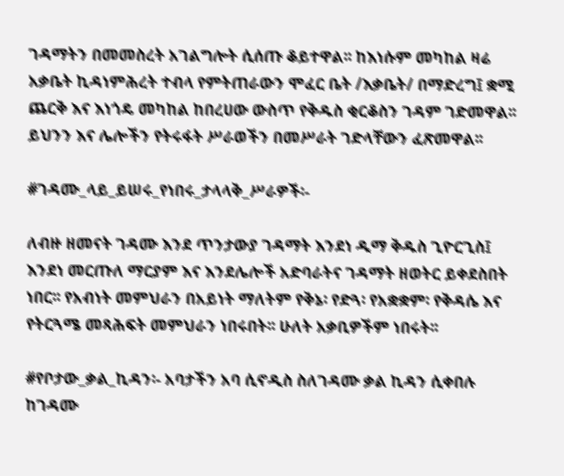ገዳማትን በመመስረት አገልግሎት ሲሰጡ ቆይተዋል፡፡ ከእነሱም መካከል ዛሬ አቃቤት ኪዳነምሕረት ተብላ የምትጠራውን ሞፈር ቤት /እቃቤት/ በማድረግ፤ ቋሚ ጨርቅ እና እነጎዴ መካከል ከበረሀው ውስጥ የቅዱስ ቂርቆስን ገዳም ገድመዋል፡፡ይህንን እና ሌሎችን የትሩፋት ሥራወችን በመሥራት ገድላቸውን ፈጽመዋል፡፡

#ገዳሙ_ላይ_ይሠሩ_የነበሩ_ታላላቅ_ሥራዎች፡-

ለብዙ ዘመናት ገዳሙ እንደ ጥንታውያ ገዳማት እንደነ ዲማ ቅዱስ ጊዮርጊስ፤ እንደነ መርጡለ ማርያም እና እንደሌሎች አድባራትና ገዳማት ዘወትር ይቀደስበት ነበር፡፡ የአብነት መምህራን በአይነት ማለትም የቅኔ፡ የድጓ፡ የአቋቋም፡ የቅዳሴ እና የትርጓሜ መጻሕፍት መምህራን ነበሩበት፡፡ ሁለት አቃቢዎችም ነበሩት፡፡

#የቦታው_ቃል_ኪዳን፡- አባታችን አባ ሲኖዲስ ስለገዳሙ ቃል ኪዳን ሲቀበሉ ከገዳሙ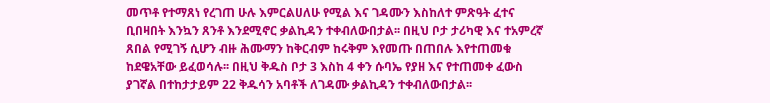መጥቶ የተማጸነ የረገጠ ሁሉ እምርልሀለሁ የሚል እና ገዳሙን እስከለተ ምጽዓት ፈተና ቢበዛበት እንኳን ጸንቶ እንደሚኖር ቃልኪዳን ተቀብለውበታል፡፡ በዚህ ቦታ ታሪካዊ እና ተአምረኛ ጸበል የሚገኝ ሲሆን ብዙ ሕሙማን ከቅርብም ከሩቅም እየመጡ በጠበሉ እየተጠመቁ ከደዌአቸው ይፈወሳሉ፡፡ በዚህ ቅዱስ ቦታ 3 እስከ 4 ቀን ሱባኤ የያዘ እና የተጠመቀ ፈውስ ያገኛል በተከታታይም 22 ቅዱሳን አባቶች ለገዳሙ ቃልኪዳን ተቀብለውበታል፡፡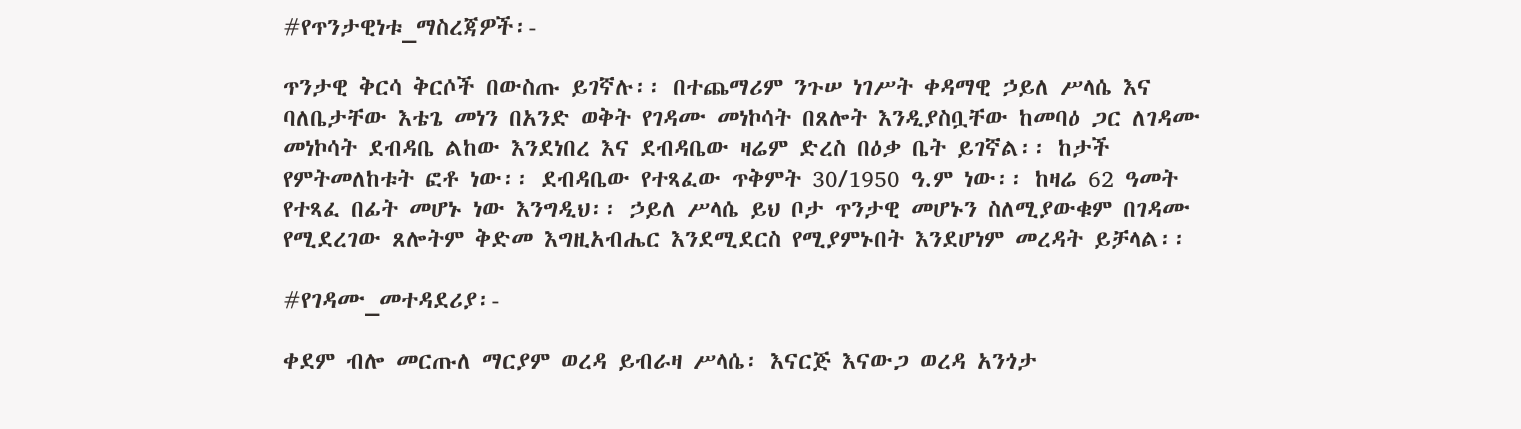#የጥንታዊነቱ_ማስረጃዎች፡-

ጥንታዊ ቅርሳ ቅርሶች በውስጡ ይገኛሉ፡፡ በተጨማሪም ንጉሠ ነገሥት ቀዳማዊ ኃይለ ሥላሴ እና ባለቤታቸው እቴጌ መነን በአንድ ወቅት የገዳሙ መነኮሳት በጸሎት እንዲያስቧቸው ከመባዕ ጋር ለገዳሙ መነኮሳት ደብዳቤ ልከው እንደነበረ እና ደብዳቤው ዛሬም ድረስ በዕቃ ቤት ይገኛል፡፡ ከታች የምትመለከቱት ፎቶ ነው፡፡ ደብዳቤው የተጻፈው ጥቅምት 30/1950 ዓ.ም ነው፡፡ ከዛሬ 62 ዓመት የተጻፈ በፊት መሆኑ ነው እንግዲህ፡፡ ኃይለ ሥላሴ ይህ ቦታ ጥንታዊ መሆኑን ስለሚያውቁም በገዳሙ የሚደረገው ጸሎትም ቅድመ እግዚአብሔር እንደሚደርስ የሚያምኑበት እንደሆነም መረዳት ይቻላል፡፡

#የገዳሙ_መተዳደሪያ፡-

ቀደም ብሎ መርጡለ ማርያም ወረዳ ይብራዛ ሥላሴ፡ እናርጅ እናውጋ ወረዳ አንጎታ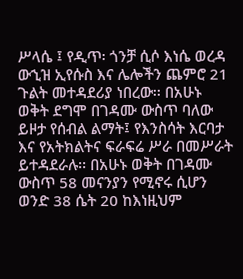ሥላሴ ፤ የዲጥ፡ ጎንቻ ሲሶ እነሴ ወረዳ ውኂዝ ኢየሱስ እና ሌሎችን ጨምሮ 21 ጉልት መተዳደሪያ ነበረው፡፡ በአሁኑ ወቅት ደግሞ በገዳሙ ውስጥ ባለው ይዞታ የሰብል ልማት፤ የእንስሳት እርባታ እና የአትክልትና ፍራፍሬ ሥራ በመሥራት ይተዳደራሉ፡፡ በአሁኑ ወቅት በገዳሙ ውስጥ 58 መናንያን የሚኖሩ ሲሆን ወንድ 38 ሴት 20 ከእነዚህም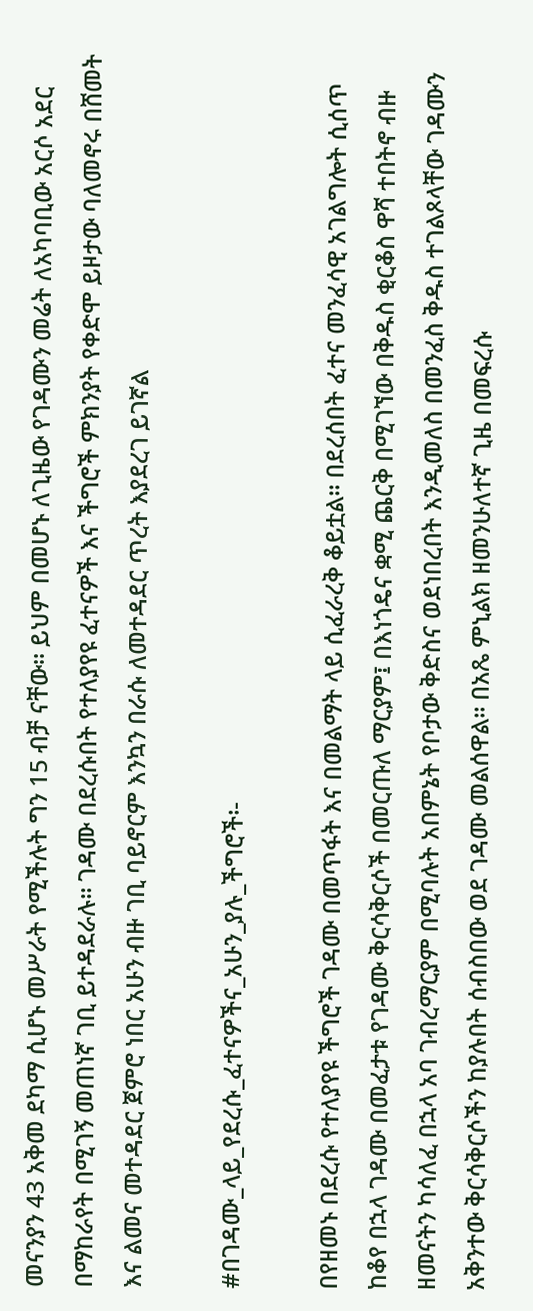መናንያን 43 አቅመ ደካማ ሲሆኑ መሥራት የሚችሉት ግን 15 ብቻ ናቸው፡፡ ይህም በመሆኑ ለጊዜው የገዳሙን መሬት ለአካባቢው አርሶ አደር በማከራየት በሚገኝ መጠነኛ ገቢ ይተዳደራሉ፡፡ ገዳሙ በደረሱበት የተለያየዩ ፈተናዎች እና ችግሮች ምክንያት የቀድሞ ይዞታው ባለመኖሩ በሸመት እና ልመና መተዳደር ጀምሮ ነበር አሁን ብዙ ገቢ ባይኖርም እንኳን በራሱ ለመተዳደር ጥረት እያደረገ ይገኛል

#በገዳሙ_ላይ_የደረሱ_ፈተናዎችና_አሁን_ያሉ_ችግሮች፡-

በየዘመኑ በደረሱ የተለያየዩ ችግሮች ገዳሙ በመጥፋት እና በመልማት ላይ ሲፈራረቅ ቆይቷል፡፡ በደረሰበት ፈተና መንፈሳዊ አገልግሎት ሲሰጥ ከቆየ በኋላ ገዳሙ በመፈታቱ የገዳሙ ቅርሳቅርሶች በመርጡለ ማርያም፤ በእነጎዴና ቋሚ ጨርቅ በሚገኘው በቅዱስ ቂርቆስ ዋሻ ተበትኖ ብዙ ዘመናትን ካሳለፈ በኋላ አባ ገብረማርያም በሚባሉት አበምኔት የቦታው ቅድስና ወደነበረበት እንዲመለስ በመንፈስ ቅዱስ ተገልጾላቸው ገዳሙን አቅንተው ቅርሳቅርሶችን ከያሉበት ሰብስበው ወደ ገዳሙ መልሰዋል፡፡ በአጼ ምኒልክ ዘመንሁለተኛ ጊዜ በመፍረሱ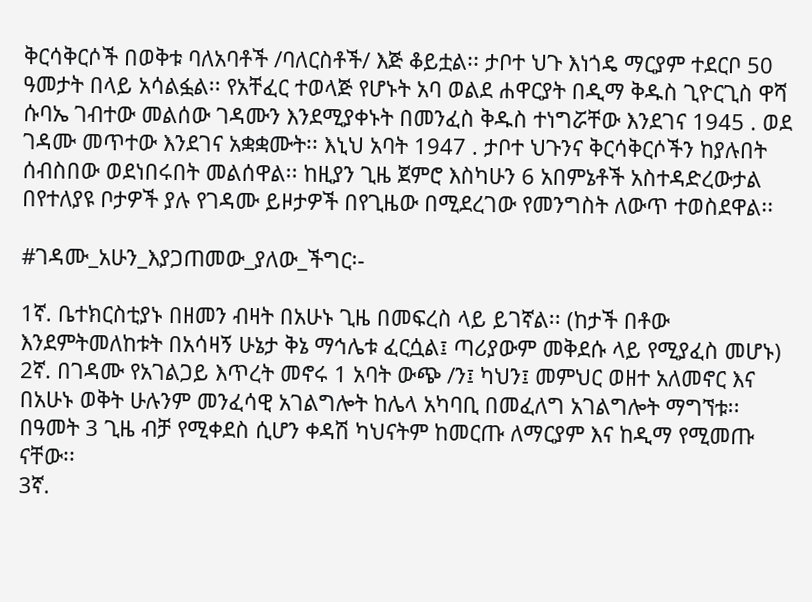ቅርሳቅርሶች በወቅቱ ባለአባቶች /ባለርስቶች/ እጅ ቆይቷል፡፡ ታቦተ ህጉ እነጎዴ ማርያም ተደርቦ 50 ዓመታት በላይ አሳልፏል፡፡ የአቸፈር ተወላጅ የሆኑት አባ ወልደ ሐዋርያት በዲማ ቅዱስ ጊዮርጊስ ዋሻ ሱባኤ ገብተው መልሰው ገዳሙን እንደሚያቀኑት በመንፈስ ቅዱስ ተነግሯቸው እንደገና 1945 . ወደ ገዳሙ መጥተው እንደገና አቋቋሙት፡፡ እኒህ አባት 1947 . ታቦተ ህጉንና ቅርሳቅርሶችን ከያሉበት ሰብስበው ወደነበሩበት መልሰዋል፡፡ ከዚያን ጊዜ ጀምሮ እስካሁን 6 አበምኔቶች አስተዳድረውታል በየተለያዩ ቦታዎች ያሉ የገዳሙ ይዞታዎች በየጊዜው በሚደረገው የመንግስት ለውጥ ተወስደዋል፡፡

#ገዳሙ_አሁን_እያጋጠመው_ያለው_ችግር፡-

1ኛ. ቤተክርስቲያኑ በዘመን ብዛት በአሁኑ ጊዜ በመፍረስ ላይ ይገኛል፡፡ (ከታች በቶው እንደምትመለከቱት በአሳዛኝ ሁኔታ ቅኔ ማኅሌቱ ፈርሷል፤ ጣሪያውም መቅደሱ ላይ የሚያፈስ መሆኑ)
2ኛ. በገዳሙ የአገልጋይ እጥረት መኖሩ 1 አባት ውጭ /ን፤ ካህን፤ መምህር ወዘተ አለመኖር እና በአሁኑ ወቅት ሁሉንም መንፈሳዊ አገልግሎት ከሌላ አካባቢ በመፈለግ አገልግሎት ማግኘቱ፡፡ በዓመት 3 ጊዜ ብቻ የሚቀደስ ሲሆን ቀዳሽ ካህናትም ከመርጡ ለማርያም እና ከዲማ የሚመጡ ናቸው፡፡
3ኛ.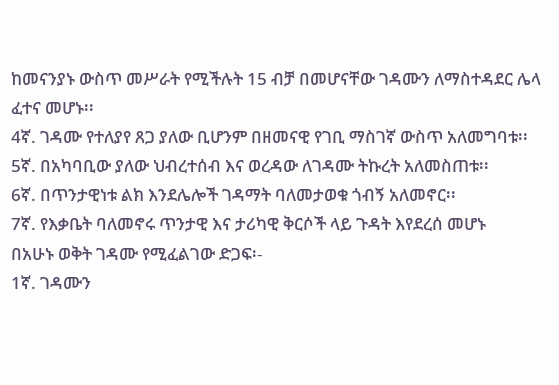ከመናንያኑ ውስጥ መሥራት የሚችሉት 15 ብቻ በመሆናቸው ገዳሙን ለማስተዳደር ሌላ ፈተና መሆኑ፡፡
4ኛ. ገዳሙ የተለያየ ጸጋ ያለው ቢሆንም በዘመናዊ የገቢ ማስገኛ ውስጥ አለመግባቱ፡፡
5ኛ. በአካባቢው ያለው ህብረተሰብ እና ወረዳው ለገዳሙ ትኩረት አለመስጠቱ፡፡
6ኛ. በጥንታዊነቱ ልክ እንደሌሎች ገዳማት ባለመታወቁ ጎብኝ አለመኖር፡፡
7ኛ. የእቃቤት ባለመኖሩ ጥንታዊ እና ታሪካዊ ቅርሶች ላይ ጉዳት እየደረሰ መሆኑ
በአሁኑ ወቅት ገዳሙ የሚፈልገው ድጋፍ፡-
1ኛ. ገዳሙን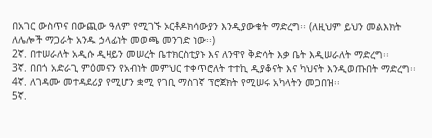በአገር ውስጥና በውጪው ዓለም የሚገኙ ኦርቶዶክሳውያን እንዲያውቁት ማድረግ፡፡ (ለዚህም ይህን መልእክት ለሌሎች ማጋራት አንዱ ኃላፊነት መወጫ መንገድ ነው፡፡)
2ኛ. በተሠራለት አዲሱ ዲዛይን መሠረት ቤተክርስቲያኑ እና ለንዋየ ቅድሳት እቃ ቤት እዲሠራለት ማድረግ፡፡
3ኛ. በበጎ አድራጊ ምዕመናን የአብነት መምህር ተቀጥሮለት ተተኪ ዲያቆናት እና ካህናት እንዲወጡበት ማድረግ፡፡
4ኛ. ለገዳሙ መተዳደሪያ የሚሆን ቋሚ የገቢ ማስገኛ ፕሮጀክት የሚሠሩ አካላትን መጋበዝ፡፡
5ኛ.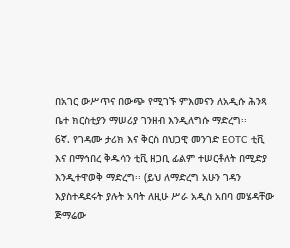በአገር ውሥጥና በውጭ የሚገኙ ምእመናን ለአዲሱ ሕንጻ ቤተ ክርስቲያን ማሠሪያ ገንዘብ እንዲለግሱ ማድረግ፡፡
6ኛ. የገዳሙ ታሪክ እና ቅርስ በህጋዊ መንገድ EOTC ቲቪ እና በማኅበረ ቅዱሳን ቲቪ ዘጋቢ ፊልም ተሠርቶለት በሚድያ እንዲተዋወቅ ማድረግ፡፡ (ይህ ለማድረግ አሁን ገዳን እያስተዳደሩት ያሉት አባት ለዚሁ ሥራ አዲስ አበባ መሄዳቸው ጅማሬው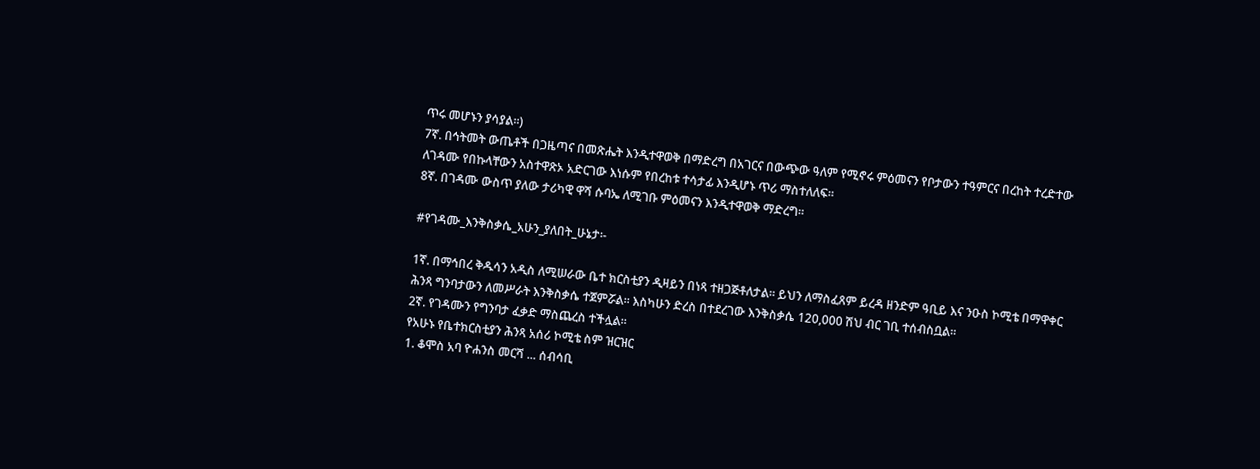ጥሩ መሆኑን ያሳያል፡፡)
7ኛ. በኅትመት ውጤቶች በጋዜጣና በመጽሔት እንዲተዋወቅ በማድረግ በአገርና በውጭው ዓለም የሚኖሩ ምዕመናን የቦታውን ተዓምርና በረከት ተረድተው ለገዳሙ የበኩላቸውን አስተዋጽኦ አድርገው እነሱም የበረከቱ ተሳታፊ እንዲሆኑ ጥሪ ማስተለለፍ፡፡
8ኛ. በገዳሙ ውስጥ ያለው ታሪካዊ ዋሻ ሱባኤ ለሚገቡ ምዕመናን እንዲተዋወቅ ማድረግ፡፡

#የገዳሙ_እንቅስቃሴ_አሁን_ያለበት_ሁኔታ፡-

1ኛ. በማኅበረ ቅዱሳን አዲስ ለሚሠራው ቤተ ክርስቲያን ዲዛይን በነጻ ተዘጋጅቶለታል፡፡ ይህን ለማስፈጸም ይረዳ ዘንድም ዓቢይ እና ንዑስ ኮሚቴ በማዋቀር ሕንጻ ግንባታውን ለመሥራት እንቅስቃሴ ተጀምሯል፡፡ እስካሁን ድረስ በተደረገው እንቅስቃሴ 120,000 ሽህ ብር ገቢ ተሰብስቧል፡፡
2ኛ. የገዳሙን የግንባታ ፈቃድ ማስጨረስ ተችሏል፡፡
የአሁኑ የቤተክርስቲያን ሕንጻ አሰሪ ኮሚቴ ስም ዝርዝር
1. ቆሞስ አባ ዮሐንስ መርሻ ... ሰብሳቢ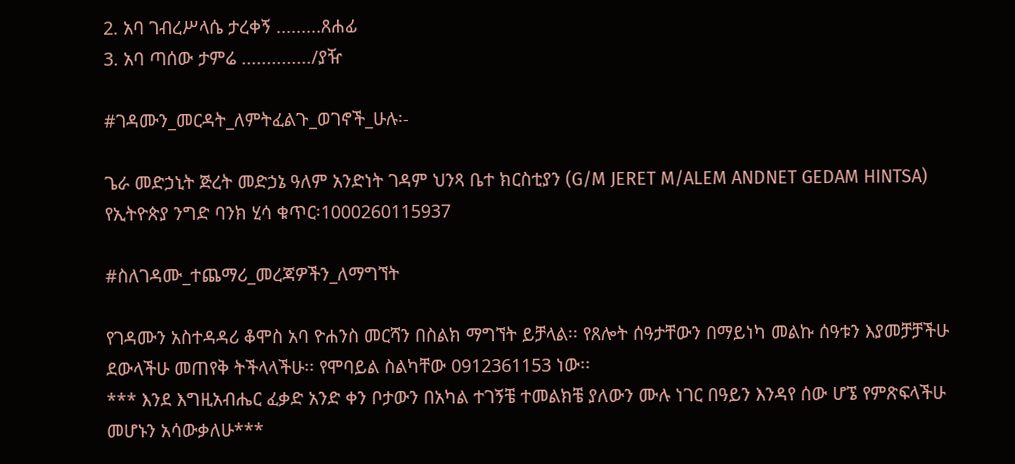2. አባ ገብረሥላሴ ታረቀኝ .........ጸሐፊ
3. አባ ጣሰው ታምሬ ............../ያዥ

#ገዳሙን_መርዳት_ለምትፈልጉ_ወገኖች_ሁሉ፡-

ጌራ መድኃኒት ጅረት መድኃኔ ዓለም አንድነት ገዳም ህንጻ ቤተ ክርስቲያን (G/M JERET M/ALEM ANDNET GEDAM HINTSA)
የኢትዮጵያ ንግድ ባንክ ሂሳ ቁጥር፡1000260115937

#ስለገዳሙ_ተጨማሪ_መረጃዎችን_ለማግኘት

የገዳሙን አስተዳዳሪ ቆሞስ አባ ዮሐንስ መርሻን በስልክ ማግኘት ይቻላል፡፡ የጸሎት ሰዓታቸውን በማይነካ መልኩ ሰዓቱን እያመቻቻችሁ ደውላችሁ መጠየቅ ትችላላችሁ፡፡ የሞባይል ስልካቸው 0912361153 ነው፡፡
*** እንደ እግዚአብሔር ፈቃድ አንድ ቀን ቦታውን በአካል ተገኝቼ ተመልክቼ ያለውን ሙሉ ነገር በዓይን እንዳየ ሰው ሆኜ የምጽፍላችሁ መሆኑን አሳውቃለሁ***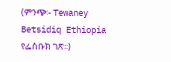(ምንጭ፡- Tewaney Betsidiq Ethiopia የፌስቡክ ገጽ፡፡)